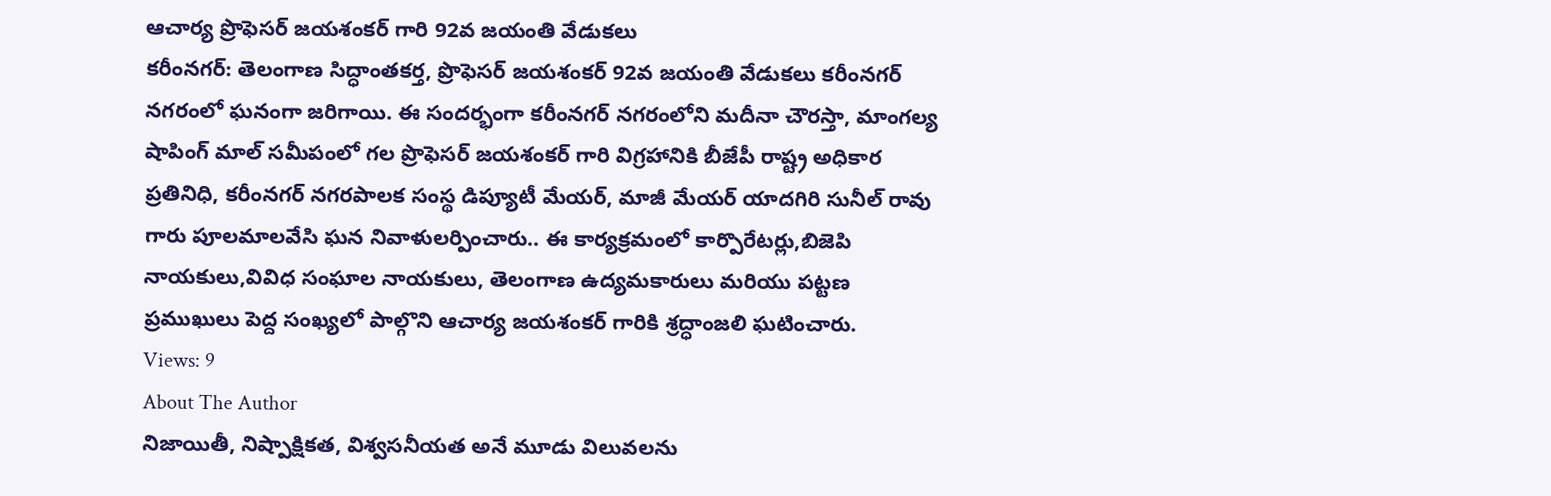ఆచార్య ప్రొఫెసర్ జయశంకర్ గారి 92వ జయంతి వేడుకలు
కరీంనగర్: తెలంగాణ సిద్ధాంతకర్త, ప్రొఫెసర్ జయశంకర్ 92వ జయంతి వేడుకలు కరీంనగర్ నగరంలో ఘనంగా జరిగాయి. ఈ సందర్భంగా కరీంనగర్ నగరంలోని మదీనా చౌరస్తా, మాంగల్య షాపింగ్ మాల్ సమీపంలో గల ప్రొఫెసర్ జయశంకర్ గారి విగ్రహానికి బీజేపీ రాష్ట్ర అధికార ప్రతినిధి, కరీంనగర్ నగరపాలక సంస్థ డిప్యూటీ మేయర్, మాజీ మేయర్ యాదగిరి సునీల్ రావు గారు పూలమాలవేసి ఘన నివాళులర్పించారు.. ఈ కార్యక్రమంలో కార్పొరేటర్లు,బిజెపి నాయకులు,వివిధ సంఘాల నాయకులు, తెలంగాణ ఉద్యమకారులు మరియు పట్టణ ప్రముఖులు పెద్ద సంఖ్యలో పాల్గొని ఆచార్య జయశంకర్ గారికి శ్రద్ధాంజలి ఘటించారు.
Views: 9
About The Author
నిజాయితీ, నిష్పాక్షికత, విశ్వసనీయత అనే మూడు విలువలను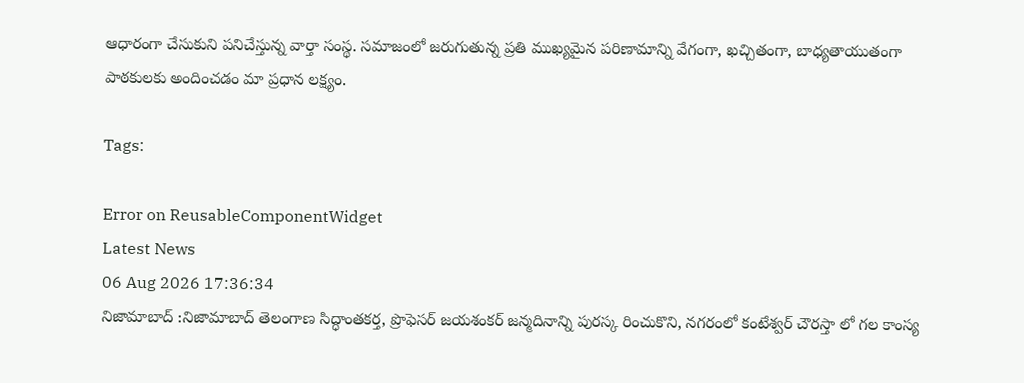ఆధారంగా చేసుకుని పనిచేస్తున్న వార్తా సంస్థ. సమాజంలో జరుగుతున్న ప్రతి ముఖ్యమైన పరిణామాన్ని వేగంగా, ఖచ్చితంగా, బాధ్యతాయుతంగా పాఠకులకు అందించడం మా ప్రధాన లక్ష్యం.

Tags:

Error on ReusableComponentWidget
Latest News
06 Aug 2026 17:36:34
నిజామాబాద్ :నిజామాబాద్ తెలంగాణ సిద్ధాంతకర్త, ప్రొఫెసర్ జయశంకర్ జన్మదినాన్ని పురస్క రించుకొని, నగరంలో కంటేశ్వర్ చౌరస్తా లో గల కాంస్య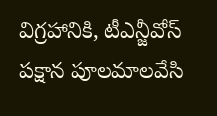విగ్రహానికి, టీఎన్జీవోస్ పక్షాన పూలమాలవేసి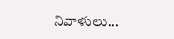నివాళులు...